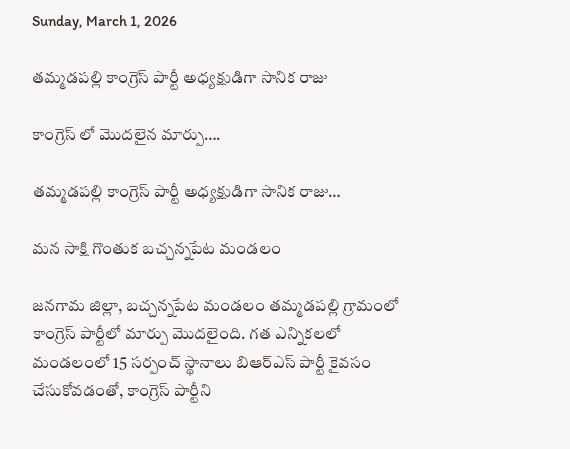Sunday, March 1, 2026

తమ్మడపల్లి కాంగ్రెస్ పార్టీ అధ్యక్షుడిగా సానిక రాజు

కాంగ్రెస్ లో మొదలైన మార్పు….

తమ్మడపల్లి కాంగ్రెస్ పార్టీ అధ్యక్షుడిగా సానిక రాజు…

మన సాక్షి గొంతుక బచ్చన్నపేట మండలం

జనగామ జిల్లా, బచ్చన్నపేట మండలం తమ్మడపల్లి గ్రామంలో కాంగ్రెస్ పార్టీలో మార్పు మొదలైంది. గత ఎన్నికలలో మండలంలో 15 సర్పంచ్ స్థానాలు బిఆర్ఎస్ పార్టీ కైవసం చేసుకోవడంతో, కాంగ్రెస్ పార్టీని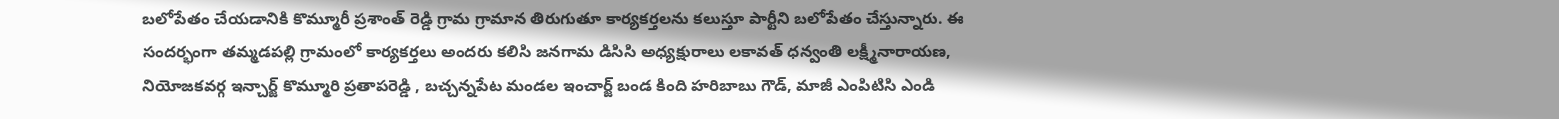బలోపేతం చేయడానికి కొమ్మూరీ ప్రశాంత్ రెడ్డి గ్రామ గ్రామాన తిరుగుతూ కార్యకర్తలను కలుస్తూ పార్టీని బలోపేతం చేస్తున్నారు. ఈ సందర్భంగా తమ్మడపల్లి గ్రామంలో కార్యకర్తలు అందరు కలిసి జనగామ డిసిసి అధ్యక్షురాలు లకావత్ ధన్వంతి లక్ష్మీనారాయణ, నియోజకవర్గ ఇన్చార్జ్ కొమ్మూరి ప్రతాపరెడ్డి , బచ్చన్నపేట మండల ఇంచార్జ్ బండ కింది హరిబాబు గౌడ్, మాజీ ఎంపిటిసి ఎండి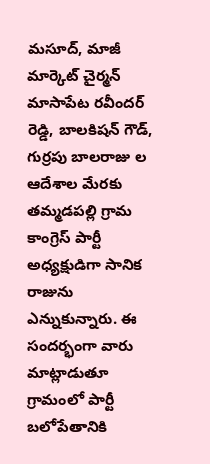మసూద్, మాజీ మార్కెట్ చైర్మన్ మాసాపేట రవీందర్ రెడ్డి, బాలకిషన్ గౌడ్, గుర్రపు బాలరాజు ల ఆదేశాల మేరకు తమ్మడపల్లి గ్రామ కాంగ్రెస్ పార్టీ అధ్యక్షుడిగా సానిక రాజును ఎన్నుకున్నారు. ఈ సందర్భంగా వారు మాట్లాడుతూ గ్రామంలో పార్టీ బలోపేతానికి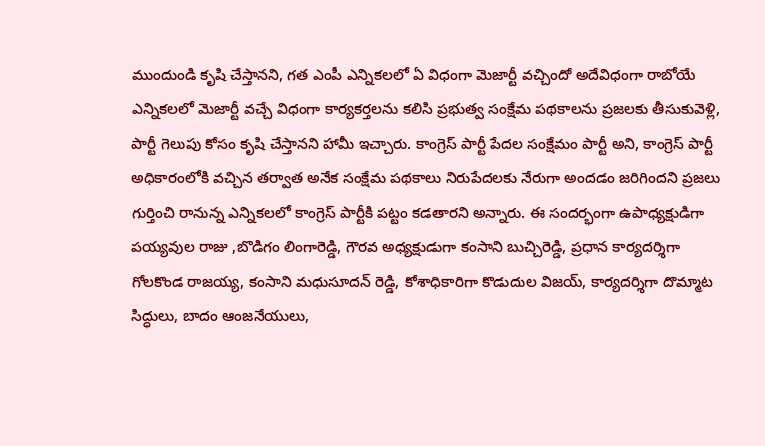ముందుండి కృషి చేస్తానని, గత ఎంపీ ఎన్నికలలో ఏ విధంగా మెజార్టీ వచ్చిందో అదేవిధంగా రాబోయే ఎన్నికలలో మెజార్టీ వచ్చే విధంగా కార్యకర్తలను కలిసి ప్రభుత్వ సంక్షేమ పథకాలను ప్రజలకు తీసుకువెళ్లి, పార్టీ గెలుపు కోసం కృషి చేస్తానని హామీ ఇచ్చారు. కాంగ్రెస్ పార్టీ పేదల సంక్షేమం పార్టీ అని, కాంగ్రెస్ పార్టీ అధికారంలోకి వచ్చిన తర్వాత అనేక సంక్షేమ పథకాలు నిరుపేదలకు నేరుగా అందడం జరిగిందని ప్రజలు గుర్తించి రానున్న ఎన్నికలలో కాంగ్రెస్ పార్టీకి పట్టం కడతారని అన్నారు. ఈ సందర్భంగా ఉపాధ్యక్షుడిగా పయ్యవుల రాజు ,బొడిగం లింగారెడ్డి, గౌరవ అధ్యక్షుడుగా కంసాని బుచ్చిరెడ్డి, ప్రధాన కార్యదర్శిగా గోలకొండ రాజయ్య, కంసాని మధుసూదన్ రెడ్డి, కోశాధికారిగా కొడుదుల విజయ్, కార్యదర్శిగా దొమ్మాట సిద్ధులు, బాదం ఆంజనేయులు,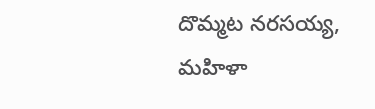దొమ్మట నరసయ్య, మహిళా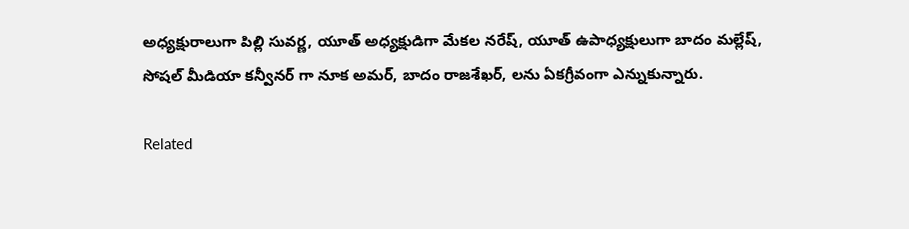అధ్యక్షురాలుగా పిల్లి సువర్ణ, యూత్ అధ్యక్షుడిగా మేకల నరేష్, యూత్ ఉపాధ్యక్షులుగా బాదం మల్లేష్, సోషల్ మీడియా కన్వీనర్ గా నూక అమర్, బాదం రాజశేఖర్, లను ఏకగ్రీవంగా ఎన్నుకున్నారు.

Related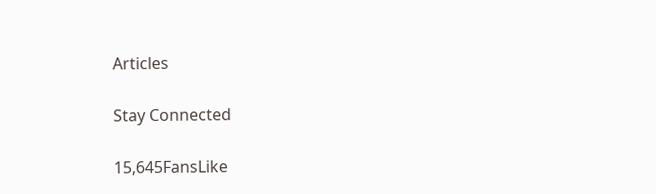Articles

Stay Connected

15,645FansLike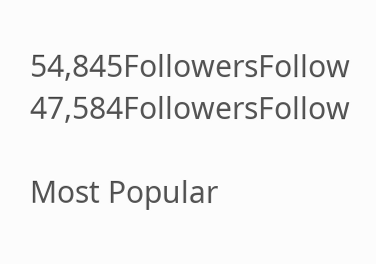54,845FollowersFollow
47,584FollowersFollow

Most Popular